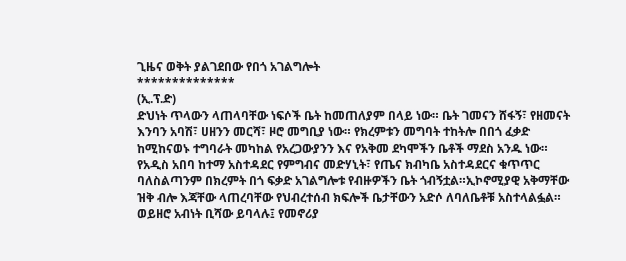ጊዜና ወቅት ያልገደበው የበጎ አገልግሎት
**************
(ኢ.ፕ.ድ)
ድህነት ጥላውን ላጠላባቸው ነፍሶች ቤት ከመጠለያም በላይ ነው። ቤት ገመናን ሸፋኝ፣ የዘመናት እንባን አባሽ፣ ሀዘንን መርሻ፣ ዞሮ መግቢያ ነው። የክረምቱን መግባት ተከትሎ በበጎ ፈቃድ ከሚከናወኑ ተግባራት መካከል የአረጋውያንን እና የአቅመ ደካሞችን ቤቶች ማደስ አንዱ ነው።
የአዲስ አበባ ከተማ አስተዳደር የምግብና መድሃኒት፣ የጤና ክብካቤ አስተዳደርና ቁጥጥር ባለስልጣንም በክረምት በጎ ፍቃድ አገልግሎቱ የብዙዎችን ቤት ጎብኝቷል።ኢኮኖሚያዊ አቅማቸው ዝቅ ብሎ እጃቸው ላጠረባቸው የህብረተሰብ ክፍሎች ቤታቸውን አድሶ ለባለቤቶቹ አስተላልፏል።
ወይዘሮ አብነት ቢሻው ይባላሉ፤ የመኖሪያ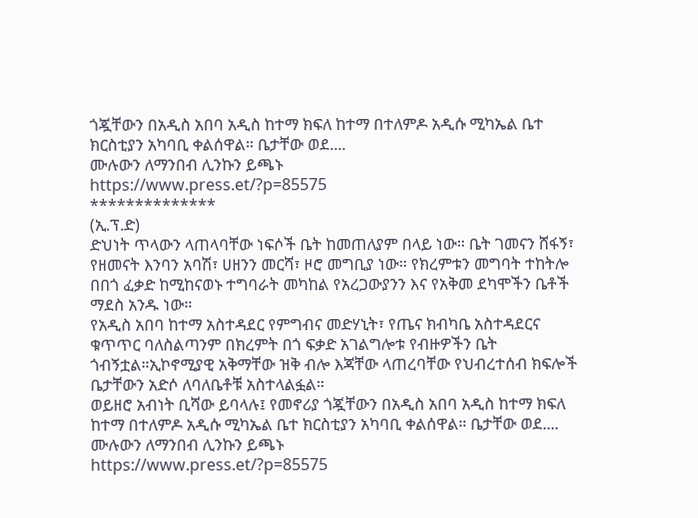ጎጇቸውን በአዲስ አበባ አዲስ ከተማ ክፍለ ከተማ በተለምዶ አዲሱ ሚካኤል ቤተ ክርስቲያን አካባቢ ቀልሰዋል። ቤታቸው ወደ....
ሙሉውን ለማንበብ ሊንኩን ይጫኑ
https://www.press.et/?p=85575
**************
(ኢ.ፕ.ድ)
ድህነት ጥላውን ላጠላባቸው ነፍሶች ቤት ከመጠለያም በላይ ነው። ቤት ገመናን ሸፋኝ፣ የዘመናት እንባን አባሽ፣ ሀዘንን መርሻ፣ ዞሮ መግቢያ ነው። የክረምቱን መግባት ተከትሎ በበጎ ፈቃድ ከሚከናወኑ ተግባራት መካከል የአረጋውያንን እና የአቅመ ደካሞችን ቤቶች ማደስ አንዱ ነው።
የአዲስ አበባ ከተማ አስተዳደር የምግብና መድሃኒት፣ የጤና ክብካቤ አስተዳደርና ቁጥጥር ባለስልጣንም በክረምት በጎ ፍቃድ አገልግሎቱ የብዙዎችን ቤት ጎብኝቷል።ኢኮኖሚያዊ አቅማቸው ዝቅ ብሎ እጃቸው ላጠረባቸው የህብረተሰብ ክፍሎች ቤታቸውን አድሶ ለባለቤቶቹ አስተላልፏል።
ወይዘሮ አብነት ቢሻው ይባላሉ፤ የመኖሪያ ጎጇቸውን በአዲስ አበባ አዲስ ከተማ ክፍለ ከተማ በተለምዶ አዲሱ ሚካኤል ቤተ ክርስቲያን አካባቢ ቀልሰዋል። ቤታቸው ወደ....
ሙሉውን ለማንበብ ሊንኩን ይጫኑ
https://www.press.et/?p=85575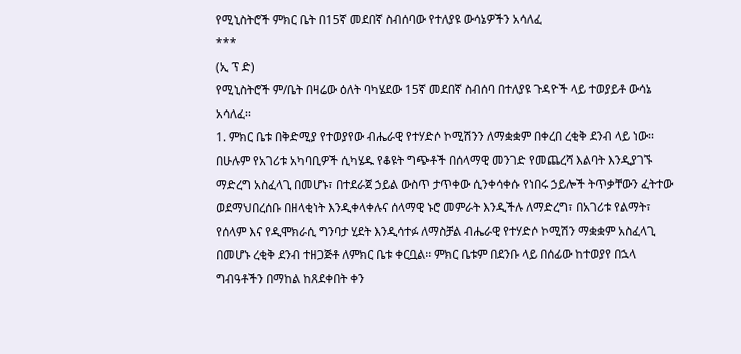የሚኒስትሮች ምክር ቤት በ15ኛ መደበኛ ስብሰባው የተለያዩ ውሳኔዎችን አሳለፈ
***
(ኢ ፕ ድ)
የሚኒስትሮች ም/ቤት በዛሬው ዕለት ባካሄደው 15ኛ መደበኛ ስብሰባ በተለያዩ ጉዳዮች ላይ ተወያይቶ ውሳኔ አሳለፈ፡፡
1. ምክር ቤቱ በቅድሚያ የተወያየው ብሔራዊ የተሃድሶ ኮሚሽንን ለማቋቋም በቀረበ ረቂቅ ደንብ ላይ ነው፡፡ በሁሉም የአገሪቱ አካባቢዎች ሲካሄዱ የቆዩት ግጭቶች በሰላማዊ መንገድ የመጨረሻ እልባት እንዲያገኙ ማድረግ አስፈላጊ በመሆኑ፣ በተደራጀ ኃይል ውስጥ ታጥቀው ሲንቀሳቀሱ የነበሩ ኃይሎች ትጥቃቸውን ፈትተው ወደማህበረሰቡ በዘላቂነት እንዲቀላቀሉና ሰላማዊ ኑሮ መምራት እንዲችሉ ለማድረግ፣ በአገሪቱ የልማት፣ የሰላም እና የዲሞክራሲ ግንባታ ሂደት እንዲሳተፉ ለማስቻል ብሔራዊ የተሃድሶ ኮሚሽን ማቋቋም አስፈላጊ በመሆኑ ረቂቅ ደንብ ተዘጋጅቶ ለምክር ቤቱ ቀርቧል፡፡ ምክር ቤቱም በደንቡ ላይ በሰፊው ከተወያየ በኋላ ግብዓቶችን በማከል ከጸደቀበት ቀን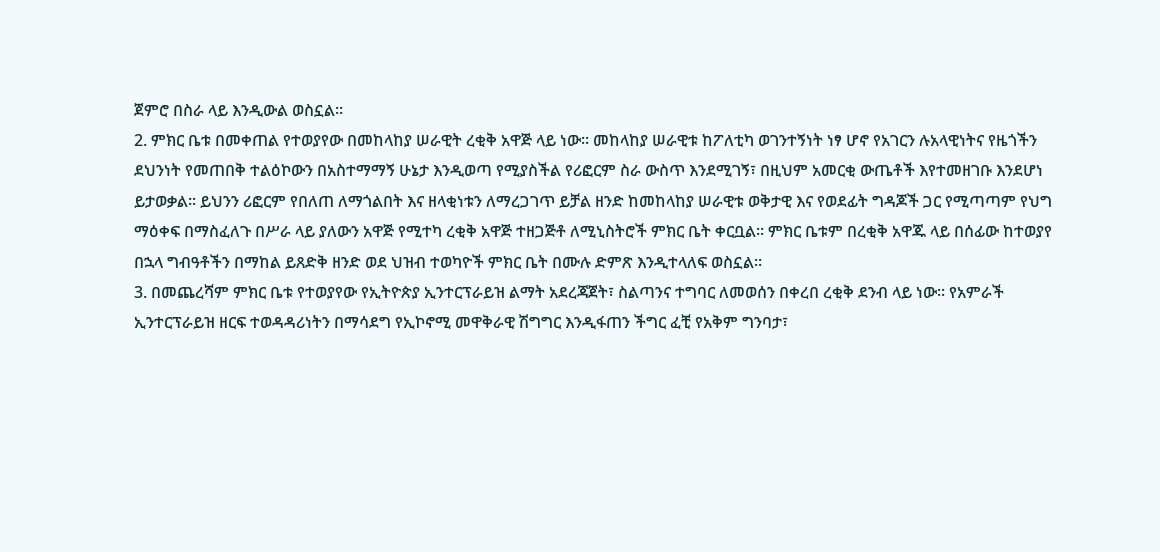ጀምሮ በስራ ላይ እንዲውል ወስኗል፡፡
2. ምክር ቤቱ በመቀጠል የተወያየው በመከላከያ ሠራዊት ረቂቅ አዋጅ ላይ ነው፡፡ መከላከያ ሠራዊቱ ከፖለቲካ ወገንተኝነት ነፃ ሆኖ የአገርን ሉአላዊነትና የዜጎችን ደህንነት የመጠበቅ ተልዕኮውን በአስተማማኝ ሁኔታ እንዲወጣ የሚያስችል የሪፎርም ስራ ውስጥ እንደሚገኝ፣ በዚህም አመርቂ ውጤቶች እየተመዘገቡ እንደሆነ ይታወቃል፡፡ ይህንን ሪፎርም የበለጠ ለማጎልበት እና ዘላቂነቱን ለማረጋገጥ ይቻል ዘንድ ከመከላከያ ሠራዊቱ ወቅታዊ እና የወደፊት ግዳጆች ጋር የሚጣጣም የህግ ማዕቀፍ በማስፈለጉ በሥራ ላይ ያለውን አዋጅ የሚተካ ረቂቅ አዋጅ ተዘጋጅቶ ለሚኒስትሮች ምክር ቤት ቀርቧል፡፡ ምክር ቤቱም በረቂቅ አዋጁ ላይ በሰፊው ከተወያየ በኋላ ግብዓቶችን በማከል ይጸድቅ ዘንድ ወደ ህዝብ ተወካዮች ምክር ቤት በሙሉ ድምጽ እንዲተላለፍ ወስኗል፡፡
3. በመጨረሻም ምክር ቤቱ የተወያየው የኢትዮጵያ ኢንተርፕራይዝ ልማት አደረጃጀት፣ ስልጣንና ተግባር ለመወሰን በቀረበ ረቂቅ ደንብ ላይ ነው፡፡ የአምራች ኢንተርፕራይዝ ዘርፍ ተወዳዳሪነትን በማሳደግ የኢኮኖሚ መዋቅራዊ ሽግግር እንዲፋጠን ችግር ፈቺ የአቅም ግንባታ፣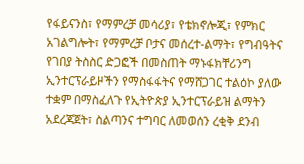የፋይናንስ፣ የማምረቻ መሳሪያ፣ የቴክኖሎጂ፣ የምክር አገልግሎት፣ የማምረቻ ቦታና መሰረተ-ልማት፣ የግብዓትና የገበያ ትስስር ድጋፎች በመስጠት ማኑፋክቸሪንግ ኢንተርፕራይዞችን የማስፋፋትና የማሸጋገር ተልዕኮ ያለው ተቋም በማስፈለጉ የኢትዮጵያ ኢንተርፕራይዝ ልማትን አደረጃጀት፣ ስልጣንና ተግባር ለመወሰን ረቂቅ ደንብ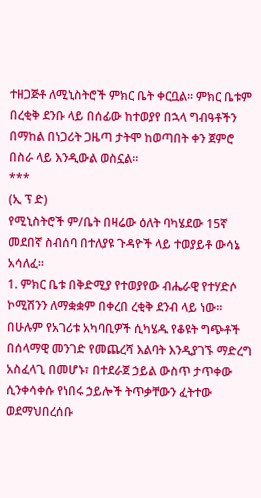ተዘጋጅቶ ለሚኒስትሮች ምክር ቤት ቀርቧል፡፡ ምክር ቤቱም በረቂቅ ደንቡ ላይ በሰፊው ከተወያየ በኋላ ግብዓቶችን በማከል በነጋሪት ጋዜጣ ታትሞ ከወጣበት ቀን ጀምሮ በስራ ላይ እንዲውል ወስኗል፡፡
***
(ኢ ፕ ድ)
የሚኒስትሮች ም/ቤት በዛሬው ዕለት ባካሄደው 15ኛ መደበኛ ስብሰባ በተለያዩ ጉዳዮች ላይ ተወያይቶ ውሳኔ አሳለፈ፡፡
1. ምክር ቤቱ በቅድሚያ የተወያየው ብሔራዊ የተሃድሶ ኮሚሽንን ለማቋቋም በቀረበ ረቂቅ ደንብ ላይ ነው፡፡ በሁሉም የአገሪቱ አካባቢዎች ሲካሄዱ የቆዩት ግጭቶች በሰላማዊ መንገድ የመጨረሻ እልባት እንዲያገኙ ማድረግ አስፈላጊ በመሆኑ፣ በተደራጀ ኃይል ውስጥ ታጥቀው ሲንቀሳቀሱ የነበሩ ኃይሎች ትጥቃቸውን ፈትተው ወደማህበረሰቡ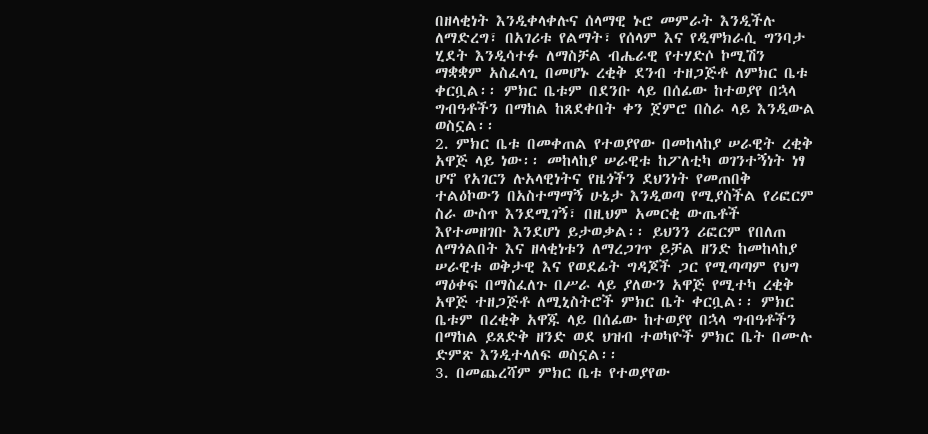በዘላቂነት እንዲቀላቀሉና ሰላማዊ ኑሮ መምራት እንዲችሉ ለማድረግ፣ በአገሪቱ የልማት፣ የሰላም እና የዲሞክራሲ ግንባታ ሂደት እንዲሳተፉ ለማስቻል ብሔራዊ የተሃድሶ ኮሚሽን ማቋቋም አስፈላጊ በመሆኑ ረቂቅ ደንብ ተዘጋጅቶ ለምክር ቤቱ ቀርቧል፡፡ ምክር ቤቱም በደንቡ ላይ በሰፊው ከተወያየ በኋላ ግብዓቶችን በማከል ከጸደቀበት ቀን ጀምሮ በስራ ላይ እንዲውል ወስኗል፡፡
2. ምክር ቤቱ በመቀጠል የተወያየው በመከላከያ ሠራዊት ረቂቅ አዋጅ ላይ ነው፡፡ መከላከያ ሠራዊቱ ከፖለቲካ ወገንተኝነት ነፃ ሆኖ የአገርን ሉአላዊነትና የዜጎችን ደህንነት የመጠበቅ ተልዕኮውን በአስተማማኝ ሁኔታ እንዲወጣ የሚያስችል የሪፎርም ስራ ውስጥ እንደሚገኝ፣ በዚህም አመርቂ ውጤቶች እየተመዘገቡ እንደሆነ ይታወቃል፡፡ ይህንን ሪፎርም የበለጠ ለማጎልበት እና ዘላቂነቱን ለማረጋገጥ ይቻል ዘንድ ከመከላከያ ሠራዊቱ ወቅታዊ እና የወደፊት ግዳጆች ጋር የሚጣጣም የህግ ማዕቀፍ በማስፈለጉ በሥራ ላይ ያለውን አዋጅ የሚተካ ረቂቅ አዋጅ ተዘጋጅቶ ለሚኒስትሮች ምክር ቤት ቀርቧል፡፡ ምክር ቤቱም በረቂቅ አዋጁ ላይ በሰፊው ከተወያየ በኋላ ግብዓቶችን በማከል ይጸድቅ ዘንድ ወደ ህዝብ ተወካዮች ምክር ቤት በሙሉ ድምጽ እንዲተላለፍ ወስኗል፡፡
3. በመጨረሻም ምክር ቤቱ የተወያየው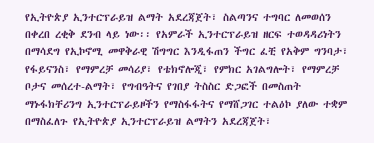የኢትዮጵያ ኢንተርፕራይዝ ልማት አደረጃጀት፣ ስልጣንና ተግባር ለመወሰን በቀረበ ረቂቅ ደንብ ላይ ነው፡፡ የአምራች ኢንተርፕራይዝ ዘርፍ ተወዳዳሪነትን በማሳደግ የኢኮኖሚ መዋቅራዊ ሽግግር እንዲፋጠን ችግር ፈቺ የአቅም ግንባታ፣ የፋይናንስ፣ የማምረቻ መሳሪያ፣ የቴክኖሎጂ፣ የምክር አገልግሎት፣ የማምረቻ ቦታና መሰረተ-ልማት፣ የግብዓትና የገበያ ትስስር ድጋፎች በመስጠት ማኑፋክቸሪንግ ኢንተርፕራይዞችን የማስፋፋትና የማሸጋገር ተልዕኮ ያለው ተቋም በማስፈለጉ የኢትዮጵያ ኢንተርፕራይዝ ልማትን አደረጃጀት፣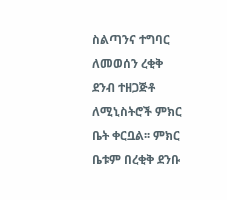ስልጣንና ተግባር ለመወሰን ረቂቅ ደንብ ተዘጋጅቶ ለሚኒስትሮች ምክር ቤት ቀርቧል፡፡ ምክር ቤቱም በረቂቅ ደንቡ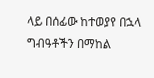ላይ በሰፊው ከተወያየ በኋላ ግብዓቶችን በማከል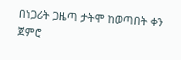በነጋሪት ጋዜጣ ታትሞ ከወጣበት ቀን ጀምሮ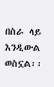በስራ ላይ እንዲውል ወስኗል፡፡